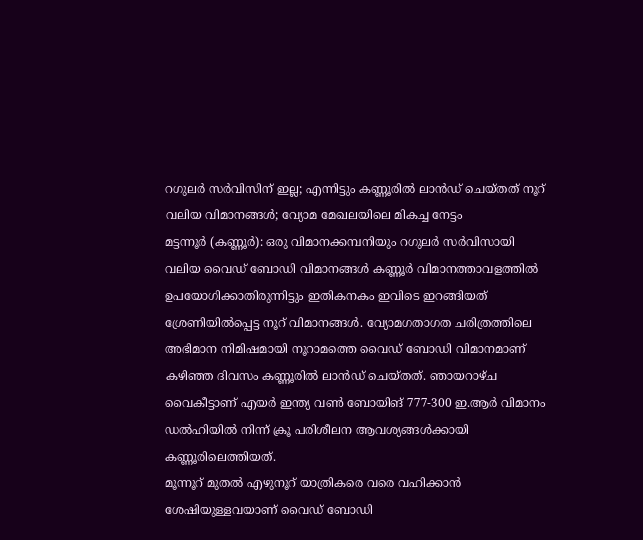റഗുലർ സർവിസിന് ഇല്ല; എന്നിട്ടും കണ്ണൂരിൽ ലാൻഡ് ചെയ്തത് നൂറ് വലിയ വിമാനങ്ങൾ; വ്യോമ മേഖലയിലെ മികച്ച നേട്ടം
മട്ടന്നൂർ (കണ്ണൂർ): ഒരു വിമാനക്കമ്പനിയും റഗുലർ സർവിസായി വലിയ വൈഡ് ബോഡി വിമാനങ്ങൾ കണ്ണൂർ വിമാനത്താവളത്തിൽ ഉപയോഗിക്കാതിരുന്നിട്ടും ഇതികനകം ഇവിടെ ഇറങ്ങിയത് ശ്രേണിയിൽപ്പെട്ട നൂറ് വിമാനങ്ങൾ. വ്യോമഗതാഗത ചരിത്രത്തിലെ അഭിമാന നിമിഷമായി നൂറാമത്തെ വൈഡ് ബോഡി വിമാനമാണ് കഴിഞ്ഞ ദിവസം കണ്ണൂരിൽ ലാൻഡ് ചെയ്തത്. ഞായറാഴ്ച വൈകീട്ടാണ് എയർ ഇന്ത്യ വൺ ബോയിങ് 777-300 ഇ.ആർ വിമാനം ഡൽഹിയിൽ നിന്ന് ക്രൂ പരിശീലന ആവശ്യങ്ങൾക്കായി കണ്ണൂരിലെത്തിയത്.
മൂന്നൂറ് മുതൽ എഴുനൂറ് യാത്രികരെ വരെ വഹിക്കാൻ ശേഷിയുള്ളവയാണ് വൈഡ് ബോഡി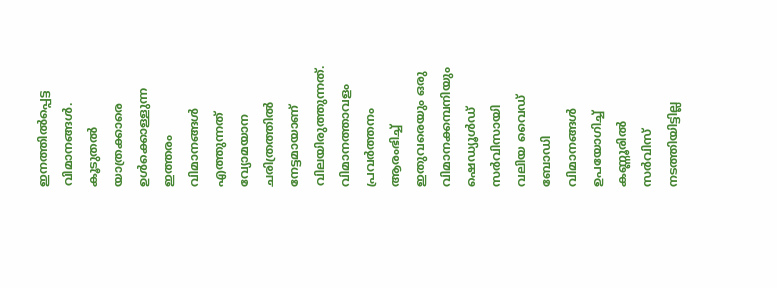ഇനത്തിൽപ്പെട്ട വിമാനങ്ങൾ. കൂടുതൽ യാത്രക്കാരെ ഉൾക്കൊള്ളുന്ന ഇത്തരം വിമാനങ്ങൾ എത്തുന്നത് വ്യോമയാന ചരിത്രത്തിൽ നേട്ടമായാണ് വിലയിരുത്തുന്നത്. വിമാനത്താവളം പ്രവർത്തനം ആരംഭിച്ച് ഇതുവരെയും ഒരു വിമാനക്കമ്പനിയും ഷെഡ്യൂൾഡ് സർവിസായി വലിയ വൈഡ് ബോഡി വിമാനങ്ങൾ ഉപയോഗിച്ച് കണ്ണൂരിൽ സർവിസ് നടത്തിയിട്ടില്ല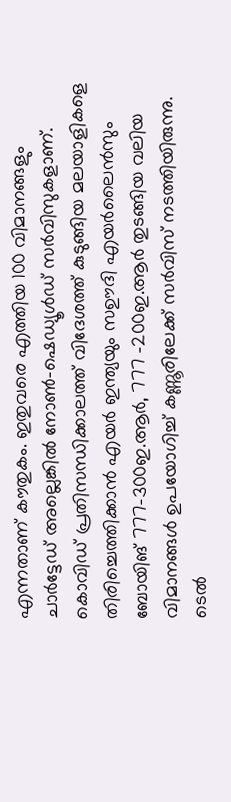എന്നതാണ് കൗതുകം. ഇതുവരെ എത്തിയ 100 വിമാനങ്ങളും ചാർട്ടേഡ് അല്ലെങ്കിൽ നോൺ-ഷെഡ്യൂൾഡ് സർവിസുകളാണ്. കൊവിഡ് പ്രതിസന്ധിക്കാലത്ത് വിദേശത്ത് കുടുങ്ങിയ മലയാളികളെ തിരിച്ചെത്തിക്കാൻ എയർ ഇന്ത്യയും സഊദി എയർലൈൻസും ബോയിങ് 777-300ഇ.ആർ, 777 -200ഇ.ആർ തുടങ്ങിയ വലിയ വിമാനങ്ങൾ ഉപയോഗിച്ച് കണ്ണൂരിലേക്ക് സർവിസ് നടത്തിയിരുന്നു. ടെൽ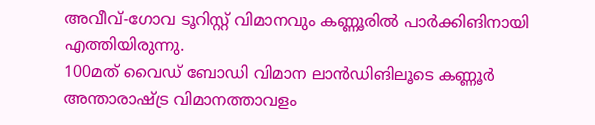അവീവ്-ഗോവ ടൂറിസ്റ്റ് വിമാനവും കണ്ണൂരിൽ പാർക്കിങിനായി എത്തിയിരുന്നു.
100മത് വൈഡ് ബോഡി വിമാന ലാൻഡിങിലൂടെ കണ്ണൂർ അന്താരാഷ്ട്ര വിമാനത്താവളം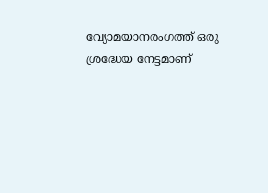വ്യോമയാനരംഗത്ത് ഒരു ശ്രദ്ധേയ നേട്ടമാണ്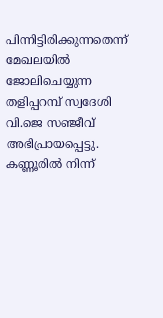പിന്നിട്ടിരിക്കുന്നതെന്ന് മേഖലയിൽ ജോലിചെയ്യുന്ന തളിപ്പറമ്പ് സ്വദേശി വി.ജെ സഞ്ജീവ് അഭിപ്രായപ്പെട്ടു. കണ്ണൂരിൽ നിന്ന്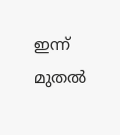ഇന്ന് മുതൽ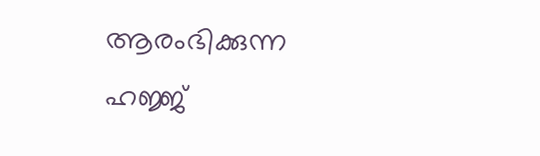ആരംഭിക്കുന്ന ഹജ്ജ്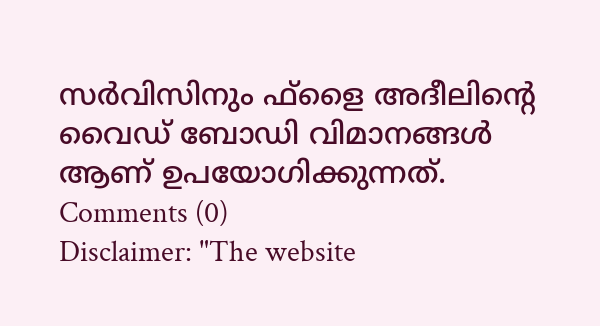സർവിസിനും ഫ്ളൈ അദീലിന്റെ വൈഡ് ബോഡി വിമാനങ്ങൾ ആണ് ഉപയോഗിക്കുന്നത്.
Comments (0)
Disclaimer: "The website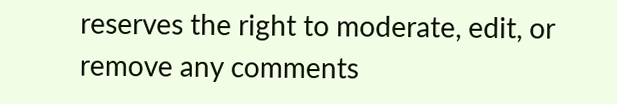reserves the right to moderate, edit, or remove any comments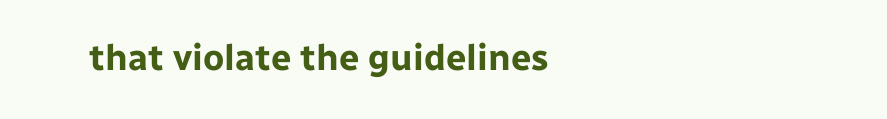that violate the guidelines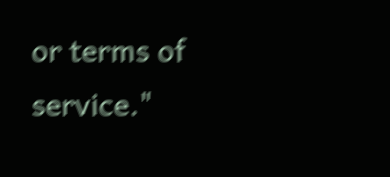or terms of service."